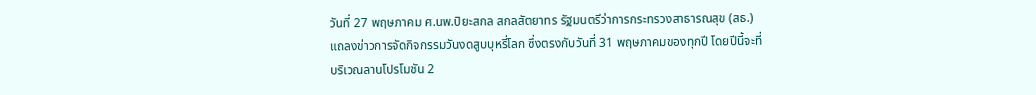วันที่ 27 พฤษภาคม ศ.นพ.ปิยะสกล สกลสัตยาทร รัฐมนตรีว่าการกระทรวงสาธารณสุข (สธ.) แถลงข่าวการจัดกิจกรรมวันงดสูบบุหรี่โลก ซึ่งตรงกับวันที่ 31 พฤษภาคมของทุกปี โดยปีนี้จะที่บริเวณลานโปรโมชัน 2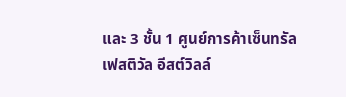และ 3 ชั้น 1 ศูนย์การค้าเซ็นทรัลเฟสติวัล อีสต์วิลล์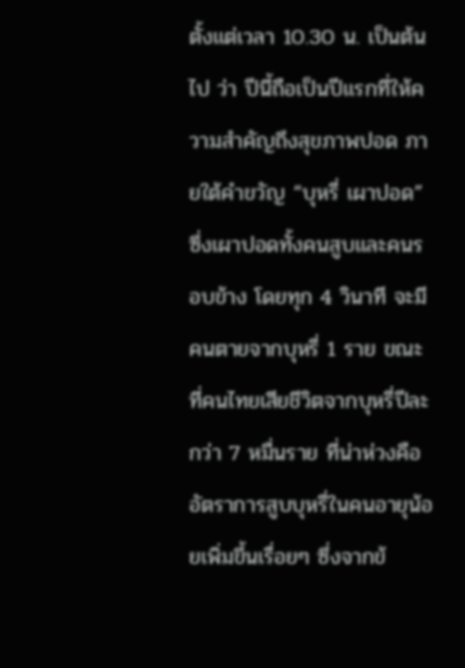ตั้งแต่เวลา 10.30 น. เป็นต้นไป ว่า ปีนี้ถือเป็นปีแรกที่ให้ความสำคัญถึงสุขภาพปอด ภายใต้คำขวัญ “บุหรี่ เผาปอด” ซึ่งเผาปอดทั้งคนสูบและคนรอบข้าง โดยทุก 4 วินาที จะมีคนตายจากบุหรี่ 1 ราย ขณะที่คนไทยเสียชีวิตจากบุหรี่ปีละกว่า 7 หมื่นราย ที่น่าห่วงคือ อัตราการสูบบุหรี่ในคนอายุน้อยเพิ่มขึ้นเรื่อยๆ ซึ่งจากข้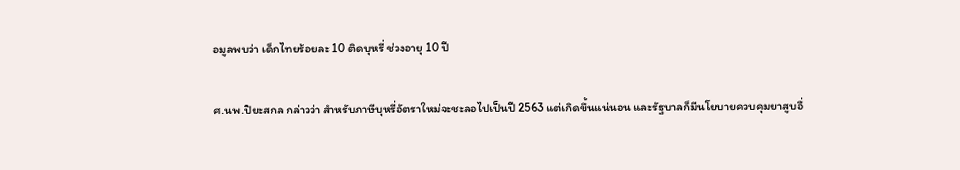อมูลพบว่า เด็กไทยร้อยละ 10 ติดบุหรี่ ช่วงอายุ 10 ปี

ศ.นพ.ปิยะสกล กล่าวว่า สำหรับภาษีบุหรี่อัตราใหม่จะชะลอไปเป็นปี 2563 แต่เกิดขึ้นแน่นอน และรัฐบาลก็มีนโยบายควบคุมยาสูบอื่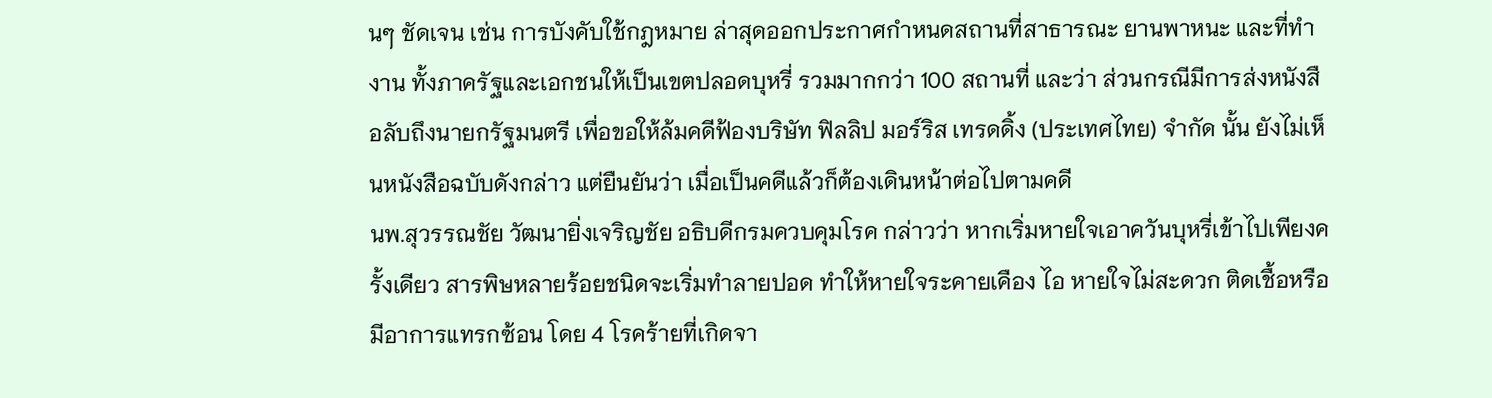นๆ ชัดเจน เช่น การบังคับใช้กฎหมาย ล่าสุดออกประกาศกำหนดสถานที่สาธารณะ ยานพาหนะ และที่ทำงาน ทั้งภาครัฐและเอกชนให้เป็นเขตปลอดบุหรี่ รวมมากกว่า 100 สถานที่ และว่า ส่วนกรณีมีการส่งหนังสือลับถึงนายกรัฐมนตรี เพื่อขอให้ล้มคดีฟ้องบริษัท ฟิลลิป มอร์ริส เทรดดิ้ง (ประเทศไทย) จำกัด นั้น ยังไม่เห็นหนังสือฉบับดังกล่าว แต่ยืนยันว่า เมื่อเป็นคดีแล้วก็ต้องเดินหน้าต่อไปตามคดี
นพ.สุวรรณชัย วัฒนายิ่งเจริญชัย อธิบดีกรมควบคุมโรค กล่าวว่า หากเริ่มหายใจเอาควันบุหรี่เข้าไปเพียงครั้งเดียว สารพิษหลายร้อยชนิดจะเริ่มทำลายปอด ทำให้หายใจระคายเคือง ไอ หายใจไม่สะดวก ติดเชื้อหรือมีอาการแทรกซ้อน โดย 4 โรคร้ายที่เกิดจา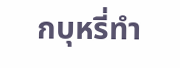กบุหรี่ทำ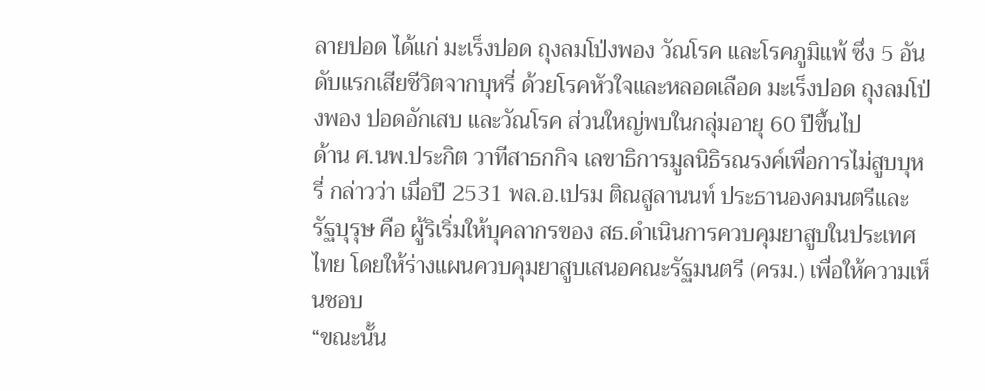ลายปอด ได้แก่ มะเร็งปอด ถุงลมโป่งพอง วัณโรค และโรคภูมิแพ้ ซึ่ง 5 อันดับแรกเสียชีวิตจากบุหรี่ ด้วยโรคหัวใจและหลอดเลือด มะเร็งปอด ถุงลมโป่งพอง ปอดอักเสบ และวัณโรค ส่วนใหญ่พบในกลุ่มอายุ 60 ปีขึ้นไป
ด้าน ศ.นพ.ประกิต วาทีสาธกกิจ เลขาธิการมูลนิธิรณรงค์เพื่อการไม่สูบบุหรี่ กล่าวว่า เมื่อปี 2531 พล.อ.เปรม ติณสูลานนท์ ประธานองคมนตรีและรัฐบุรุษ คือ ผู้ริเริ่มให้บุคลากรของ สธ.ดำเนินการควบคุมยาสูบในประเทศไทย โดยให้ร่างแผนควบคุมยาสูบเสนอคณะรัฐมนตรี (ครม.) เพื่อให้ความเห็นชอบ
“ขณะนั้น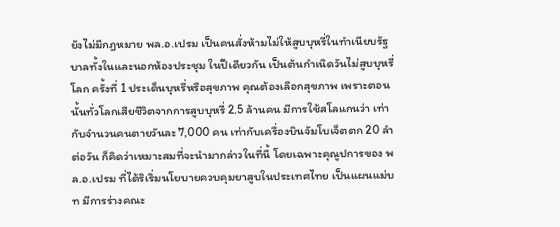ยังไม่มีกฎหมาย พล.อ.เปรม เป็นคนสั่งห้ามไม่ให้สูบบุหรี่ในทำเนียบรัฐบาลทั้งในและนอกห้องประชุม ในปีเดียวกัน เป็นต้นกำเนิดวันไม่สูบบุหรี่โลก ครั้งที่ 1 ประเด็นบุหรี่หรือสุขภาพ คุณต้องเลือกสุขภาพ เพราะตอนนั้นทั่วโลกเสียชีวิตจากการสูบบุหรี่ 2.5 ล้านคน มีการใช้สโลแกนว่า เท่ากับจำนวนคนตายวันละ 7,000 คน เท่ากับเครื่องบินจัมโบเจ็ตตก 20 ลำต่อวัน ก็คิดว่าเหมาะสมที่จะนำมากล่าวในที่นี้ โดยเฉพาะคุณูปการของ พล.อ.เปรม ที่ได้ริเริ่มนโยบายควบคุมยาสูบในประเทศไทย เป็นแผนแม่บท มีการร่างคณะ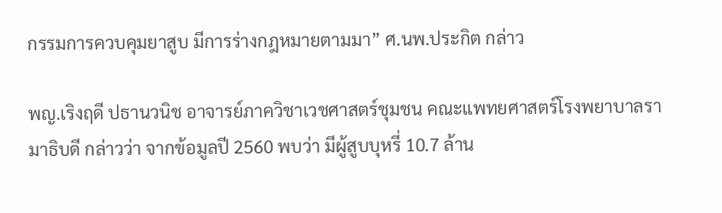กรรมการควบคุมยาสูบ มีการร่างกฎหมายตามมา” ศ.นพ.ประกิต กล่าว

พญ.เริงฤดี ปธานวนิช อาจารย์ภาควิชาเวชศาสตร์ชุมชน คณะแพทยศาสตร์โรงพยาบาลรามาธิบดี กล่าวว่า จากข้อมูลปี 2560 พบว่า มีผู้สูบบุหรี่ 10.7 ล้าน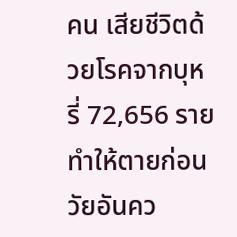คน เสียชีวิตด้วยโรคจากบุหรี่ 72,656 ราย ทำให้ตายก่อนวัยอันคว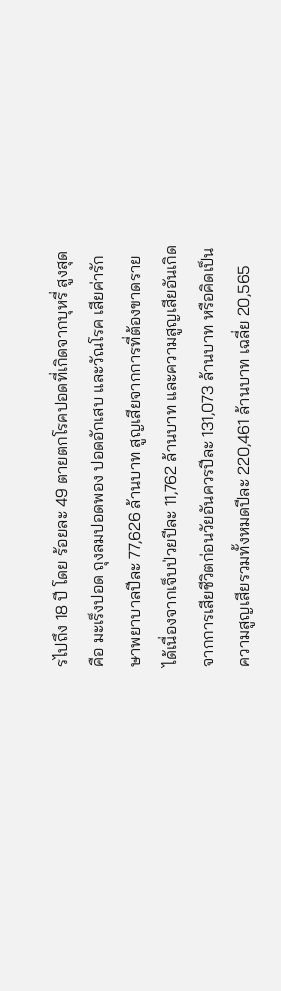รไปถึง 18 ปี โดย ร้อยละ 49 ตายตกโรคปอดที่เกิดจากบุหรี่ สูงสุด คือ มะเร็งปอด ถุงลมปอดพอง ปอดอักเสบ และวัณโรค เสียค่ารักษาพยาบาลปีละ 77,626 ล้านบาท สูญเสียจากการที่ต้องขาดรายได้เนื่องจากเจ็บป่วยปีละ 11,762 ล้านบาท และความสูญเสียอันเกิดจากการเสียชีวิตก่อนวัยอันควรปีละ 131,073 ล้านบาท หรือคิดเป็นความสูญเสียรวมทั้งหมดปีละ 220,461 ล้านบาท เฉลี่ย 20,565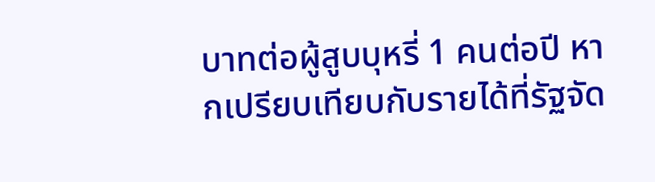บาทต่อผู้สูบบุหรี่ 1 คนต่อปี หากเปรียบเทียบกับรายได้ที่รัฐจัด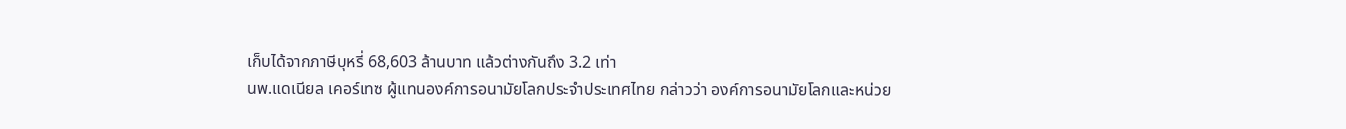เก็บได้จากภาษีบุหรี่ 68,603 ล้านบาท แล้วต่างกันถึง 3.2 เท่า
นพ.แดเนียล เคอร์เทซ ผู้แทนองค์การอนามัยโลกประจำประเทศไทย กล่าวว่า องค์การอนามัยโลกและหน่วย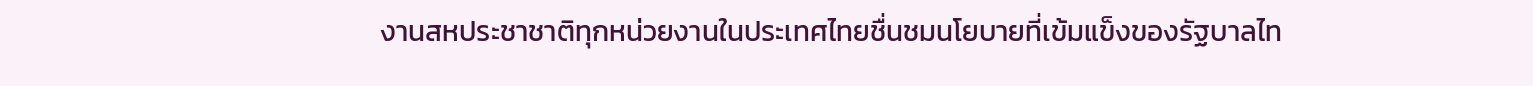งานสหประชาชาติทุกหน่วยงานในประเทศไทยชื่นชมนโยบายที่เข้มแข็งของรัฐบาลไท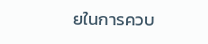ยในการควบ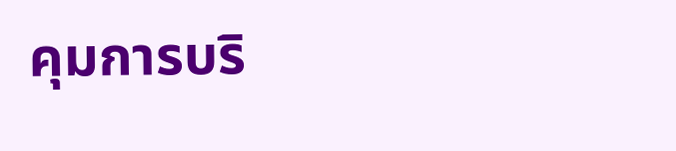คุมการบริ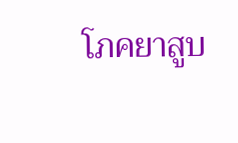โภคยาสูบ